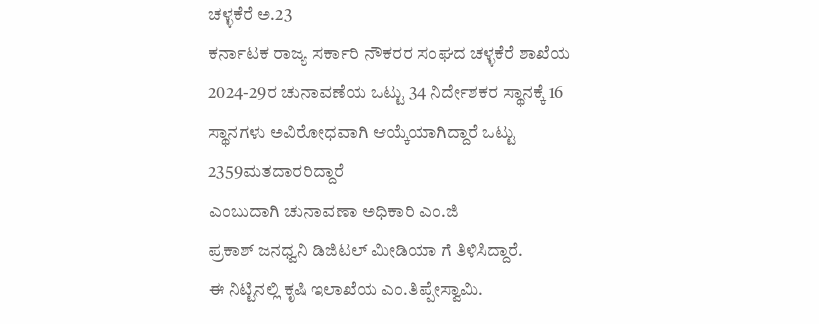ಚಳ್ಳಕೆರೆ ಅ.23
ಕರ್ನಾಟಕ ರಾಜ್ಯ ಸರ್ಕಾರಿ ನೌಕರರ ಸಂಘದ ಚಳ್ಳಕೆರೆ ಶಾಖೆಯ 2024-29ರ ಚುನಾವಣೆಯ ಒಟ್ಟು 34 ನಿರ್ದೇಶಕರ ಸ್ಥಾನಕ್ಕೆ 16 ಸ್ಥಾನಗಳು ಅವಿರೋಧವಾಗಿ ಆಯ್ಕೆಯಾಗಿದ್ದಾರೆ ಒಟ್ಟು 2359ಮತದಾರರಿದ್ದಾರೆ
ಎಂಬುದಾಗಿ ಚುನಾವಣಾ ಅಧಿಕಾರಿ ಎಂ.ಜಿ
ಪ್ರಕಾಶ್ ಜನಧ್ವನಿ ಡಿಜಿಟಲ್ ಮೀಡಿಯಾ ಗೆ ತಿಳಿಸಿದ್ದಾರೆ.
ಈ ನಿಟ್ಟಿನಲ್ಲಿ ಕೃಷಿ ಇಲಾಖೆಯ ಎಂ.ತಿಪ್ಪೇಸ್ವಾಮಿ.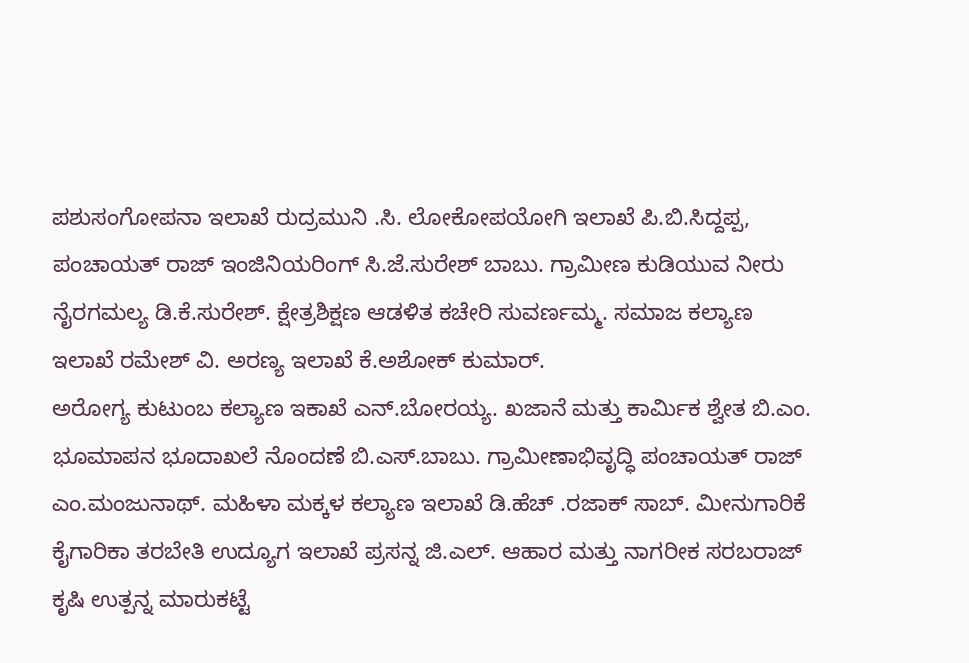ಪಶುಸಂಗೋಪನಾ ಇಲಾಖೆ ರುದ್ರಮುನಿ .ಸಿ. ಲೋಕೋಪಯೋಗಿ ಇಲಾಖೆ ಪಿ.ಬಿ.ಸಿದ್ದಪ್ಪ, ಪಂಚಾಯತ್ ರಾಜ್ ಇಂಜಿನಿಯರಿಂಗ್ ಸಿ.ಜೆ.ಸುರೇಶ್ ಬಾಬು. ಗ್ರಾಮೀಣ ಕುಡಿಯುವ ನೀರು ನೈರಗಮಲ್ಯ ಡಿ.ಕೆ.ಸುರೇಶ್. ಕ್ಷೇತ್ರಶಿಕ್ಷಣ ಆಡಳಿತ ಕಚೇರಿ ಸುವರ್ಣಮ್ಮ. ಸಮಾಜ ಕಲ್ಯಾಣ ಇಲಾಖೆ ರಮೇಶ್ ವಿ. ಅರಣ್ಯ ಇಲಾಖೆ ಕೆ.ಅಶೋಕ್ ಕುಮಾರ್.
ಅರೋಗ್ಯ ಕುಟುಂಬ ಕಲ್ಯಾಣ ಇಕಾಖೆ ಎನ್.ಬೋರಯ್ಯ. ಖಜಾನೆ ಮತ್ತು ಕಾರ್ಮಿಕ ಶ್ವೇತ ಬಿ.ಎಂ. ಭೂಮಾಪನ ಭೂದಾಖಲೆ ನೊಂದಣೆ ಬಿ.ಎಸ್.ಬಾಬು. ಗ್ರಾಮೀಣಾಭಿವೃದ್ಧಿ ಪಂಚಾಯತ್ ರಾಜ್ ಎಂ.ಮಂಜುನಾಥ್. ಮಹಿಳಾ ಮಕ್ಕಳ ಕಲ್ಯಾಣ ಇಲಾಖೆ ಡಿ.ಹೆಚ್ .ರಜಾಕ್ ಸಾಬ್. ಮೀನುಗಾರಿಕೆ ಕೈಗಾರಿಕಾ ತರಬೇತಿ ಉದ್ಯೂಗ ಇಲಾಖೆ ಪ್ರಸನ್ನ ಜಿ.ಎಲ್. ಆಹಾರ ಮತ್ತು ನಾಗರೀಕ ಸರಬರಾಜ್ ಕೃಷಿ ಉತ್ಪನ್ನ ಮಾರುಕಟ್ಟೆ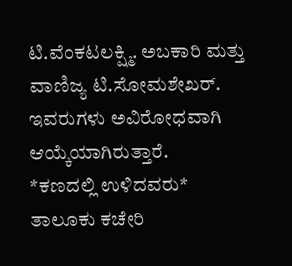ಟಿ.ವೆಂಕಟಲಕ್ಷ್ಮಿ. ಅಬಕಾರಿ ಮತ್ತು ವಾಣಿಜ್ಯ ಟಿ.ಸೋಮಶೇಖರ್.
ಇವರುಗಳು ಅವಿರೋಧವಾಗಿ ಆಯ್ಕೆಯಾಗಿರುತ್ತಾರೆ.
*ಕಣದಲ್ಲಿ ಉಳಿದವರು*
ತಾಲೂಕು ಕಚೇರಿ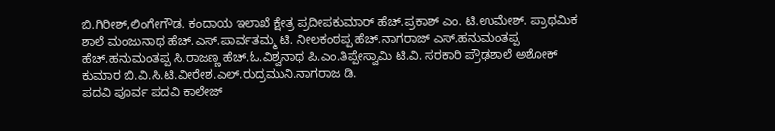ಬಿ.ಗಿರೀಶ್,ಲಿಂಗೇಗೌಡ. ಕಂದಾಯ ಇಲಾಖೆ ಕ್ಷೇತ್ರ ಪ್ರದೀಪಕುಮಾರ್ ಹೆಚ್.ಪ್ರಕಾಶ್ ಎಂ. ಟಿ.ಉಮೇಶ್. ಪ್ರಾಥಮಿಕ ಶಾಲೆ ಮಂಜುನಾಥ ಹೆಚ್.ಎಸ್.ಪಾರ್ವತಮ್ಮ ಟಿ. ನೀಲಕಂಠಪ್ಪ ಹೆಚ್.ನಾಗರಾಜ್ ಎಸ್.ಹನುಮಂತಪ್ಪ ಹೆಚ್.ಹನುಮಂತಪ್ಪ ಸಿ.ರಾಜಣ್ಣ ಹೆಚ್.ಓ.ವಿಶ್ವನಾಥ ಪಿ.ಎಂ.ತಿಪ್ಪೇಸ್ವಾಮಿ ಟಿ.ವಿ. ಸರಕಾರಿ ಪ್ರೌಢಶಾಲೆ ಅಶೋಕ್ ಕುಮಾರ ಬಿ.ವಿ.ಸಿ.ಟಿ.ವೀರೇಶ.ಎಲ್.ರುದ್ರಮುನಿ.ನಾಗರಾಜ ಡಿ.
ಪದವಿ ಪೂರ್ವ ಪದವಿ ಕಾಲೇಜ್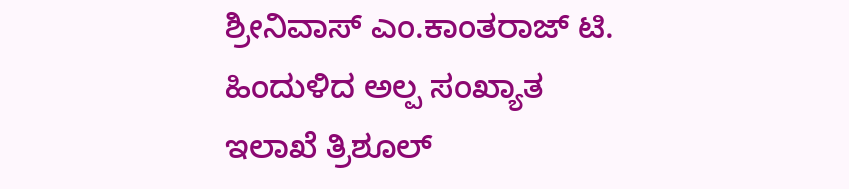ಶ್ರೀನಿವಾಸ್ ಎಂ.ಕಾಂತರಾಜ್ ಟಿ. ಹಿಂದುಳಿದ ಅಲ್ಪ ಸಂಖ್ಯಾತ ಇಲಾಖೆ ತ್ರಿಶೂಲ್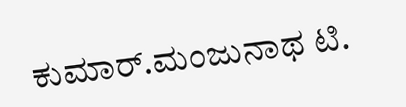ಕುಮಾರ್.ಮಂಜುನಾಥ ಟಿ.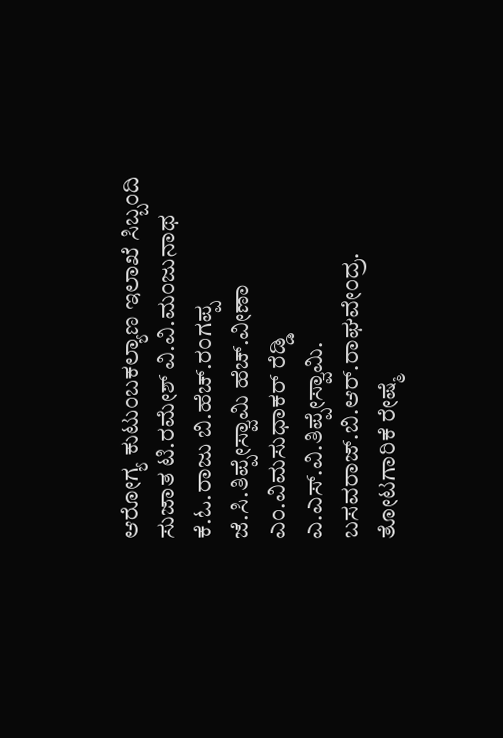ಆರೋಗ್ಯ ಕುಟುಂಬಕಲ್ಯಾಣ ಇಲಾಖೆ ಸಿಬ್ಬಂದಿ ಸುಜಾತ ಟಿ.ರಮೇಶ್ ವಿ.ವಿ.ಮಂಜುನಾಥ ಕೆ.ಓ.ರಾಜು ಬಿ.ಹೆಚ್.ರಂಗಪ್ಪ ಜೆ.ಸಿ.ತಿಪ್ಪೇಸ್ವಾಮಿ ಹೆಚ್.ವೀಣಾ ಎಂ.ವಿಮಸುಧಾಕರ್ ರೆಡ್ಡಿ ಎ.ಎಸ್.ವಿ.ತಿಪ್ಪೇಸ್ವಾಮಿ. ಬಸವರಾಜ್.ಬಿ.ಆರ್.ರಾಘವೇಂದ್ರ. ತೋಟಗಾರಿಕೆ ರೇಷ್ಮೆ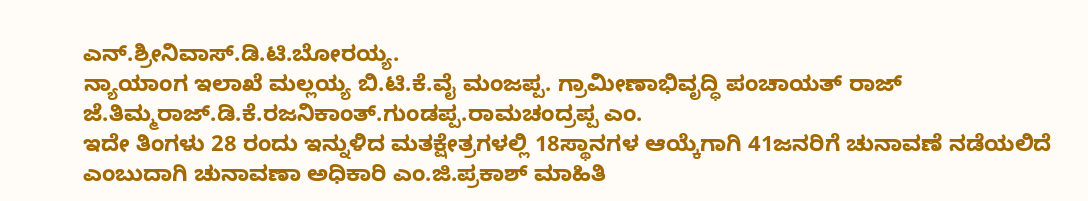ಎನ್.ಶ್ರೀನಿವಾಸ್.ಡಿ.ಟಿ.ಬೋರಯ್ಯ.
ನ್ಯಾಯಾಂಗ ಇಲಾಖೆ ಮಲ್ಲಯ್ಯ ಬಿ.ಟಿ.ಕೆ.ವೈ ಮಂಜಪ್ಪ. ಗ್ರಾಮೀಣಾಭಿವೃದ್ಧಿ ಪಂಚಾಯತ್ ರಾಜ್ ಜೆ.ತಿಮ್ಮರಾಜ್.ಡಿ.ಕೆ.ರಜನಿಕಾಂತ್.ಗುಂಡಪ್ಪ.ರಾಮಚಂದ್ರಪ್ಪ ಎಂ.
ಇದೇ ತಿಂಗಳು 28 ರಂದು ಇನ್ನುಳಿದ ಮತಕ್ಷೇತ್ರಗಳಲ್ಲಿ 18ಸ್ಥಾನಗಳ ಆಯ್ಕೆಗಾಗಿ 41ಜನರಿಗೆ ಚುನಾವಣೆ ನಡೆಯಲಿದೆ ಎಂಬುದಾಗಿ ಚುನಾವಣಾ ಅಧಿಕಾರಿ ಎಂ.ಜಿ.ಪ್ರಕಾಶ್ ಮಾಹಿತಿ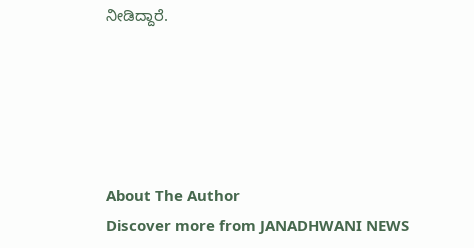ನೀಡಿದ್ದಾರೆ.





About The Author
Discover more from JANADHWANI NEWS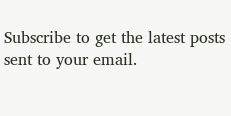Subscribe to get the latest posts sent to your email.